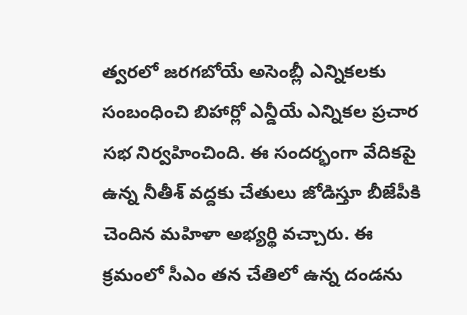త్వరలో జరగబోయే అసెంబ్లీ ఎన్నికలకు సంబంధించి బిహార్లో ఎన్డీయే ఎన్నికల ప్రచార సభ నిర్వహించింది. ఈ సందర్భంగా వేదికపై ఉన్న నీతీశ్ వద్దకు చేతులు జోడిస్తూ బీజేపీకి చెందిన మహిళా అభ్యర్థి వచ్చారు. ఈ క్రమంలో సీఎం తన చేతిలో ఉన్న దండను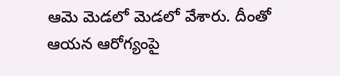ఆమె మెడలో మెడలో వేశారు. దీంతో ఆయన ఆరోగ్యంపై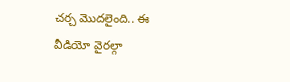చర్చ మొదలైంది.. ఈ వీడియో వైరల్గా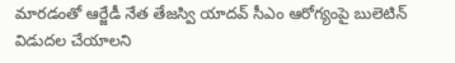మారడంతో ఆర్జేడీ నేత తేజస్వి యాదవ్ సీఎం ఆరోగ్యంపై బులెటిన్ విడుదల చేయాలని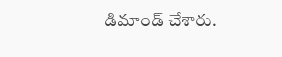డిమాండ్ చేశారు.